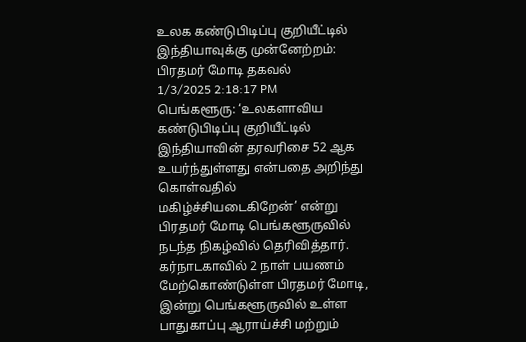உலக கண்டுபிடிப்பு குறியீட்டில் இந்தியாவுக்கு முன்னேற்றம்: பிரதமர் மோடி தகவல்
1/3/2025 2:18:17 PM
பெங்களூரு: ‘உலகளாவிய கண்டுபிடிப்பு குறியீட்டில் இந்தியாவின் தரவரிசை 52 ஆக உயர்ந்துள்ளது என்பதை அறிந்து கொள்வதில் மகிழ்ச்சியடைகிறேன்’ என்று பிரதமர் மோடி பெங்களூருவில் நடந்த நிகழ்வில் தெரிவித்தார். கர்நாடகாவில் 2 நாள் பயணம் மேற்கொண்டுள்ள பிரதமர் மோடி, இன்று பெங்களூருவில் உள்ள பாதுகாப்பு ஆராய்ச்சி மற்றும்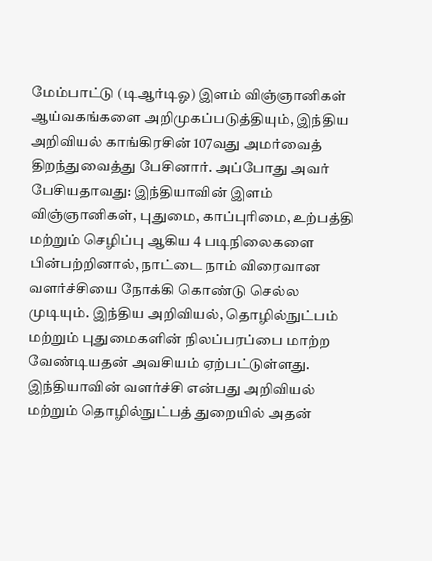மேம்பாட்டு (டிஆர்டிஓ) இளம் விஞ்ஞானிகள் ஆய்வகங்களை அறிமுகப்படுத்தியும், இந்திய அறிவியல் காங்கிரசின் 107வது அமர்வைத் திறந்துவைத்து பேசினார். அப்போது அவர் பேசியதாவது: இந்தியாவின் இளம் விஞ்ஞானிகள், புதுமை, காப்புரிமை, உற்பத்தி மற்றும் செழிப்பு ஆகிய 4 படிநிலைகளை பின்பற்றினால், நாட்டை நாம் விரைவான வளர்ச்சியை நோக்கி கொண்டு செல்ல முடியும். இந்திய அறிவியல், தொழில்நுட்பம் மற்றும் புதுமைகளின் நிலப்பரப்பை மாற்ற வேண்டியதன் அவசியம் ஏற்பட்டுள்ளது.
இந்தியாவின் வளர்ச்சி என்பது அறிவியல் மற்றும் தொழில்நுட்பத் துறையில் அதன்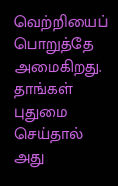வெற்றியைப் பொறுத்தே அமைகிறது. தாங்கள் புதுமை செய்தால் அது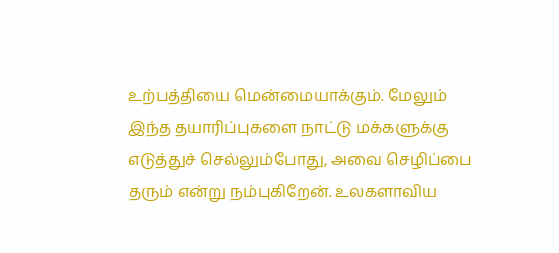உற்பத்தியை மென்மையாக்கும். மேலும் இந்த தயாரிப்புகளை நாட்டு மக்களுக்கு எடுத்துச் செல்லும்போது, அவை செழிப்பை தரும் என்று நம்புகிறேன். உலகளாவிய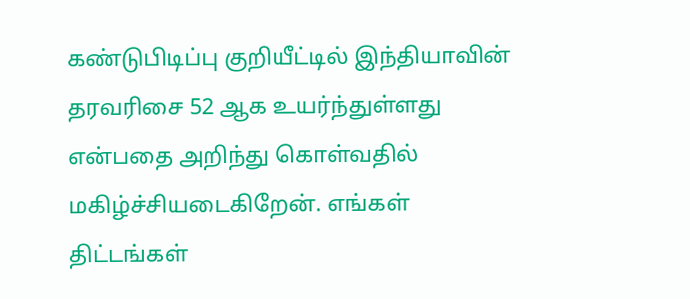கண்டுபிடிப்பு குறியீட்டில் இந்தியாவின் தரவரிசை 52 ஆக உயர்ந்துள்ளது என்பதை அறிந்து கொள்வதில் மகிழ்ச்சியடைகிறேன். எங்கள் திட்டங்கள்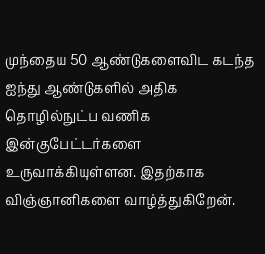முந்தைய 50 ஆண்டுகளைவிட கடந்த ஐந்து ஆண்டுகளில் அதிக தொழில்நுட்ப வணிக இன்குபேட்டர்களை உருவாக்கியுள்ளன. இதற்காக விஞ்ஞானிகளை வாழ்த்துகிறேன்.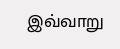இவ்வாறு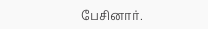பேசினார்.